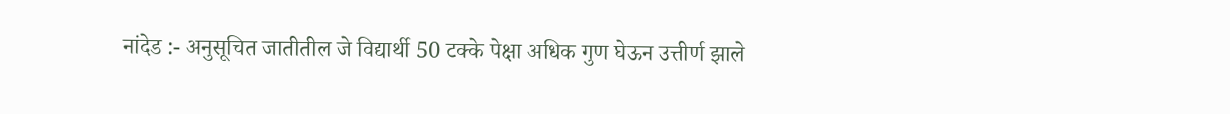नांदेड :- अनुसूचित जातीतील जे विद्यार्थी 50 टक्के पेक्षा अधिक गुण घेऊन उत्तीर्ण झाले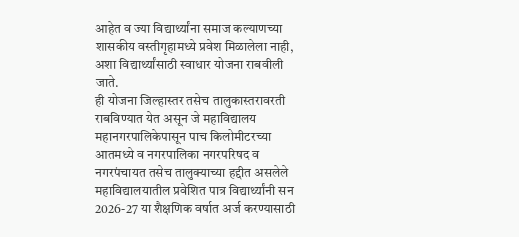आहेत व ज्या विद्यार्थ्यांना समाज कल्याणच्या शासकीय वस्तीगृहामध्ये प्रवेश मिळालेला नाही, अशा विद्यार्थ्यांसाठी स्वाधार योजना राबवीली जाते.
ही योजना जिल्हास्तर तसेच तालुकास्तरावरती राबविण्यात येत असून जे महाविद्यालय महानगरपालिकेपासून पाच किलोमीटरच्या आतमध्ये व नगरपालिका नगरपरिषद व नगरपंचायत तसेच तालुक्याच्या हद्दीत असलेले महाविद्यालयातील प्रवेशित पात्र विद्यार्थ्यांनी सन 2026-27 या शैक्षणिक वर्षात अर्ज करण्यासाठी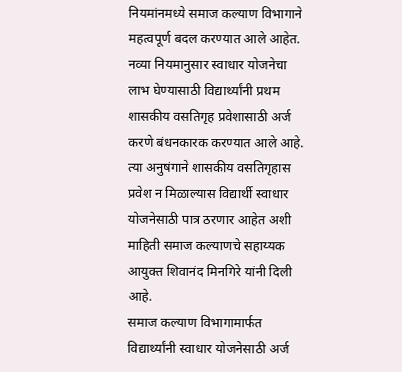नियमांनमध्ये समाज कल्याण विभागाने महत्वपूर्ण बदल करण्यात आले आहेत.
नव्या नियमानुसार स्वाधार योजनेचा लाभ घेण्यासाठी विद्यार्थ्यांनी प्रथम शासकीय वसतिगृह प्रवेशासाठी अर्ज करणे बंधनकारक करण्यात आले आहे. त्या अनुषंगाने शासकीय वसतिगृहास प्रवेश न मिळाल्यास विद्यार्थी स्वाधार योजनेसाठी पात्र ठरणार आहेत अशी माहिती समाज कल्याणचे सहाय्यक आयुक्त शिवानंद मिनगिरे यांनी दिली आहे.
समाज कल्याण विभागामार्फत विद्यार्थ्यांनी स्वाधार योजनेसाठी अर्ज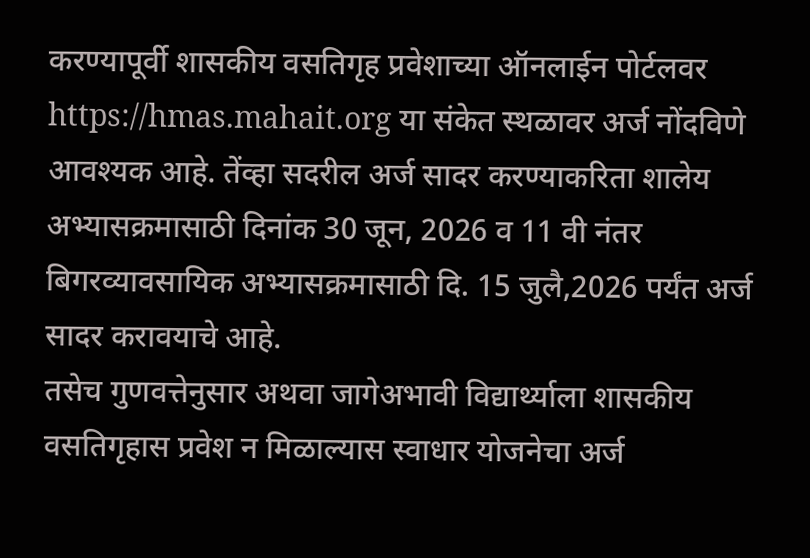करण्यापूर्वी शासकीय वसतिगृह प्रवेशाच्या ऑनलाईन पोर्टलवर https://hmas.mahait.org या संकेत स्थळावर अर्ज नोंदविणे आवश्यक आहे. तेंव्हा सदरील अर्ज सादर करण्याकरिता शालेय अभ्यासक्रमासाठी दिनांक 30 जून, 2026 व 11 वी नंतर बिगरव्यावसायिक अभ्यासक्रमासाठी दि. 15 जुलै,2026 पर्यंत अर्ज सादर करावयाचे आहे.
तसेच गुणवत्तेनुसार अथवा जागेअभावी विद्यार्थ्याला शासकीय वसतिगृहास प्रवेश न मिळाल्यास स्वाधार योजनेचा अर्ज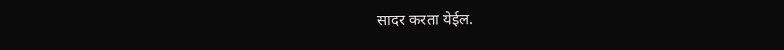सादर करता येईल.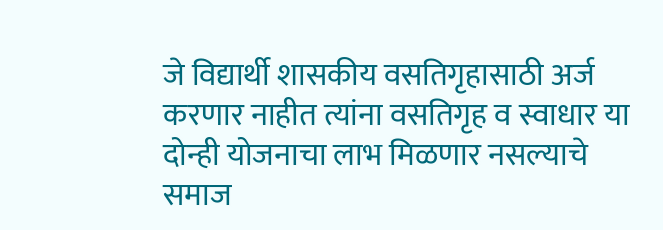जे विद्यार्थी शासकीय वसतिगृहासाठी अर्ज करणार नाहीत त्यांना वसतिगृह व स्वाधार या दोन्ही योजनाचा लाभ मिळणार नसल्याचे समाज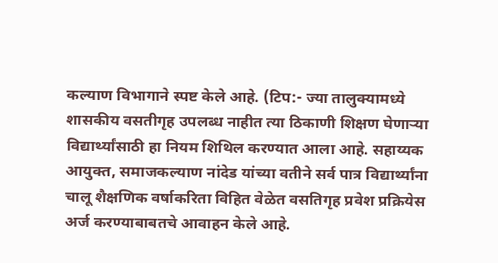कल्याण विभागाने स्पष्ट केले आहे. (टिप:- ज्या तालुक्यामध्ये शासकीय वसतीगृह उपलब्ध नाहीत त्या ठिकाणी शिक्षण घेणाऱ्या विद्यार्थ्यांसाठी हा नियम शिथिल करण्यात आला आहे. सहाय्यक आयुक्त, समाजकल्याण नांदेड यांच्या वतीने सर्व पात्र विद्यार्थ्यांना चालू शैक्षणिक वर्षाकरिता विहित वेळेत वसतिगृह प्रवेश प्रक्रियेस अर्ज करण्याबाबतचे आवाहन केले आहे.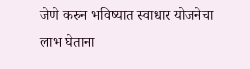जेणे करुन भविष्यात स्वाधार योजनेचा लाभ घेताना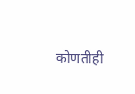कोणतीही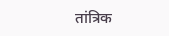तांत्रिक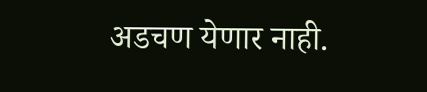अडचण येणार नाही.